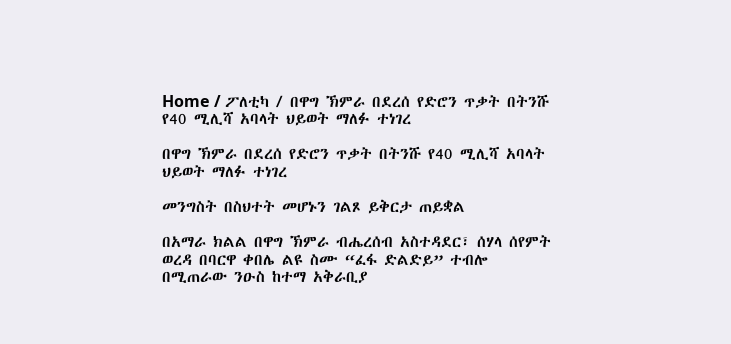Home / ፖለቲካ / በዋግ ኽምራ በደረሰ የድሮን ጥቃት በትንሹ የ40 ሚሊሻ አባላት ህይወት ማለፉ ተነገረ

በዋግ ኽምራ በደረሰ የድሮን ጥቃት በትንሹ የ40 ሚሊሻ አባላት ህይወት ማለፉ ተነገረ

መንግስት በስህተት መሆኑን ገልጾ ይቅርታ ጠይቋል

በአማራ ክልል በዋግ ኽምራ ብሔረሰብ አስተዳደር፣ ሰሃላ ሰየምት ወረዳ በባርዋ ቀበሌ ልዩ ስሙ “ፈፋ ድልድይ” ተብሎ በሚጠራው ንዑስ ከተማ አቅራቢያ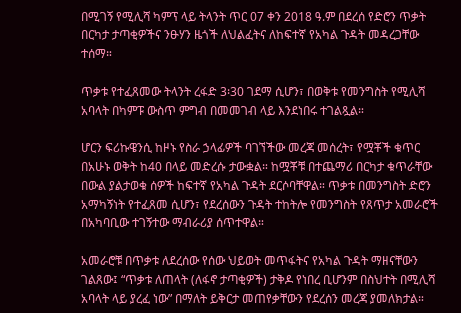በሚገኝ የሚሊሻ ካምፕ ላይ ትላንት ጥር 07 ቀን 2018 ዓ.ም በደረሰ የድሮን ጥቃት በርካታ ታጣቂዎችና ንፁሃን ዜጎች ለህልፈትና ለከፍተኛ የአካል ጉዳት መዳረጋቸው ተሰማ።

ጥቃቱ የተፈጸመው ትላንት ረፋድ 3፡30 ገደማ ሲሆን፣ በወቅቱ የመንግስት የሚሊሻ አባላት በካምፑ ውስጥ ምግብ በመመገብ ላይ እንደነበሩ ተገልጿል።

ሆርን ፍሪኩዌንሲ ከዞኑ የስራ ኃላፊዎች ባገኘችው መረጃ መሰረት፣ የሟቾች ቁጥር በአሁኑ ወቅት ከ40 በላይ መድረሱ ታውቋል። ከሟቾቹ በተጨማሪ በርካታ ቁጥራቸው በውል ያልታወቁ ሰዎች ከፍተኛ የአካል ጉዳት ደርሶባቸዋል። ጥቃቱ በመንግስት ድሮን አማካኝነት የተፈጸመ ሲሆን፣ የደረሰውን ጉዳት ተከትሎ የመንግስት የጸጥታ አመራሮች በአካባቢው ተገኝተው ማብራሪያ ሰጥተዋል።

አመራሮቹ በጥቃቱ ለደረሰው የሰው ህይወት መጥፋትና የአካል ጉዳት ማዘናቸውን ገልጸው፤ “ጥቃቱ ለጠላት (ለፋኖ ታጣቂዎች) ታቅዶ የነበረ ቢሆንም በስህተት በሚሊሻ አባላት ላይ ያረፈ ነው” በማለት ይቅርታ መጠየቃቸውን የደረሰን መረጃ ያመለክታል።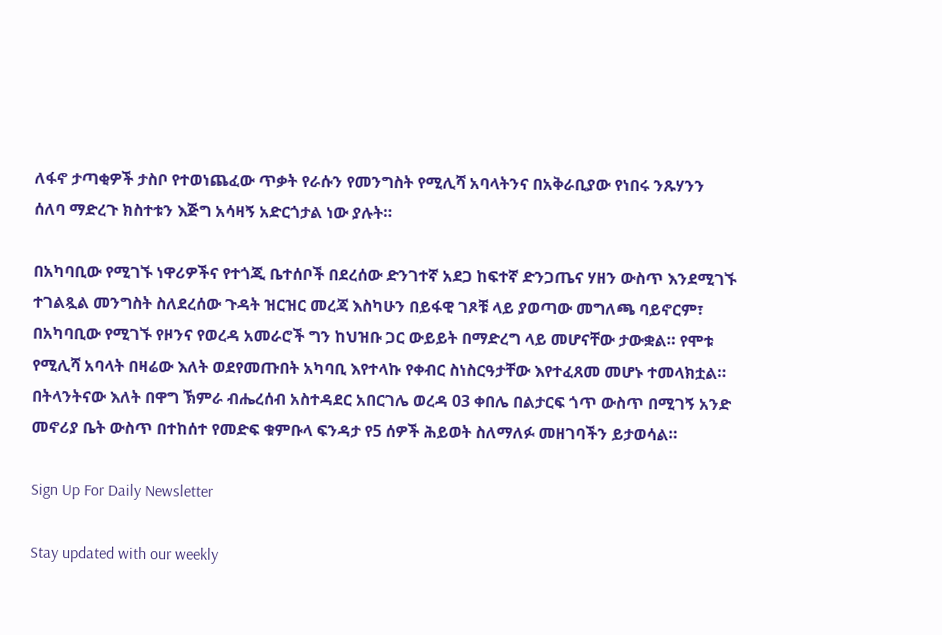ለፋኖ ታጣቂዎች ታስቦ የተወነጨፈው ጥቃት የራሱን የመንግስት የሚሊሻ አባላትንና በአቅራቢያው የነበሩ ንጹሃንን ሰለባ ማድረጉ ክስተቱን እጅግ አሳዛኝ አድርጎታል ነው ያሉት።

በአካባቢው የሚገኙ ነዋሪዎችና የተጎጂ ቤተሰቦች በደረሰው ድንገተኛ አደጋ ከፍተኛ ድንጋጤና ሃዘን ውስጥ እንደሚገኙ ተገልጿል መንግስት ስለደረሰው ጉዳት ዝርዝር መረጃ እስካሁን በይፋዊ ገጾቹ ላይ ያወጣው መግለጫ ባይኖርም፣ በአካባቢው የሚገኙ የዞንና የወረዳ አመራሮች ግን ከህዝቡ ጋር ውይይት በማድረግ ላይ መሆናቸው ታውቋል። የሞቱ የሚሊሻ አባላት በዛሬው እለት ወደየመጡበት አካባቢ እየተላኩ የቀብር ስነስርዓታቸው እየተፈጸመ መሆኑ ተመላክቷል። በትላንትናው እለት በዋግ ኽምራ ብሔረሰብ አስተዳደር አበርገሌ ወረዳ 03 ቀበሌ በልታርፍ ጎጥ ውስጥ በሚገኝ አንድ መኖሪያ ቤት ውስጥ በተከሰተ የመድፍ ቁምቡላ ፍንዳታ የ5 ሰዎች ሕይወት ስለማለፉ መዘገባችን ይታወሳል።

Sign Up For Daily Newsletter

Stay updated with our weekly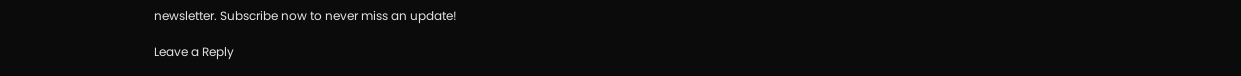newsletter. Subscribe now to never miss an update!

Leave a Reply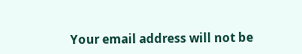Your email address will not be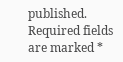published. Required fields are marked *